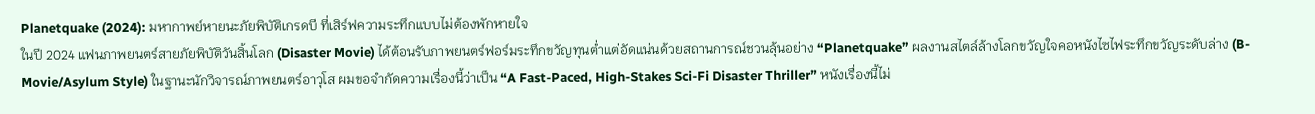Planetquake (2024): มหากาพย์หายนะภัยพิบัติเกรดบี ที่เสิร์ฟความระทึกแบบไม่ต้องพักหายใจ
ในปี 2024 แฟนภาพยนตร์สายภัยพิบัติวันสิ้นโลก (Disaster Movie) ได้ต้อนรับภาพยนตร์ฟอร์มระทึกขวัญทุนต่ำแต่อัดแน่นด้วยสถานการณ์ชวนลุ้นอย่าง “Planetquake” ผลงานสไตล์ล้างโลกขวัญใจคอหนังไซไฟระทึกขวัญระดับล่าง (B-Movie/Asylum Style) ในฐานะนักวิจารณ์ภาพยนตร์อาวุโส ผมขอจำกัดความเรื่องนี้ว่าเป็น “A Fast-Paced, High-Stakes Sci-Fi Disaster Thriller” หนังเรื่องนี้ไม่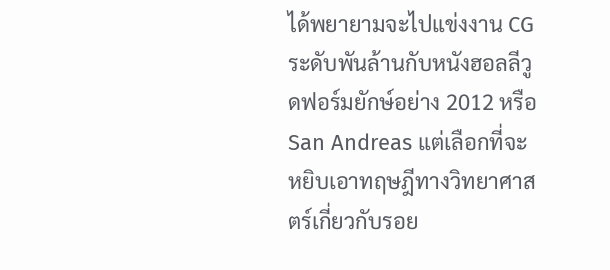ได้พยายามจะไปแข่งงาน CG ระดับพันล้านกับหนังฮอลลีวูดฟอร์มยักษ์อย่าง 2012 หรือ San Andreas แต่เลือกที่จะหยิบเอาทฤษฎีทางวิทยาศาสตร์เกี่ยวกับรอย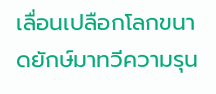เลื่อนเปลือกโลกขนาดยักษ์มาทวีความรุน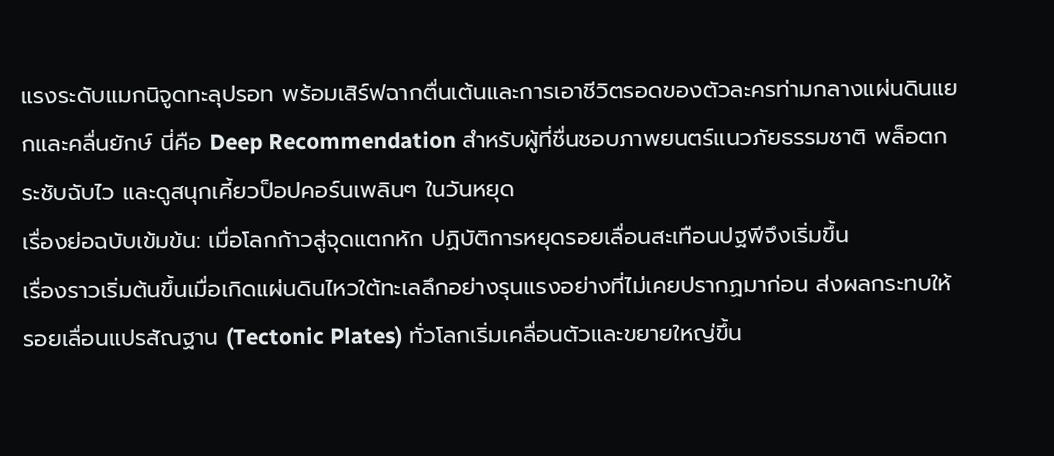แรงระดับแมกนิจูดทะลุปรอท พร้อมเสิร์ฟฉากตื่นเต้นและการเอาชีวิตรอดของตัวละครท่ามกลางแผ่นดินแยกและคลื่นยักษ์ นี่คือ Deep Recommendation สำหรับผู้ที่ชื่นชอบภาพยนตร์แนวภัยธรรมชาติ พล็อตกระชับฉับไว และดูสนุกเคี้ยวป็อปคอร์นเพลินๆ ในวันหยุด
เรื่องย่อฉบับเข้มข้น: เมื่อโลกก้าวสู่จุดแตกหัก ปฏิบัติการหยุดรอยเลื่อนสะเทือนปฐพีจึงเริ่มขึ้น
เรื่องราวเริ่มต้นขึ้นเมื่อเกิดแผ่นดินไหวใต้ทะเลลึกอย่างรุนแรงอย่างที่ไม่เคยปรากฏมาก่อน ส่งผลกระทบให้รอยเลื่อนแปรสัณฐาน (Tectonic Plates) ทั่วโลกเริ่มเคลื่อนตัวและขยายใหญ่ขึ้น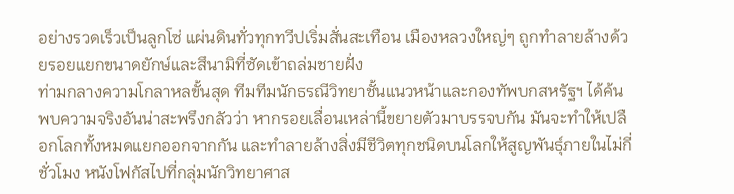อย่างรวดเร็วเป็นลูกโซ่ แผ่นดินทั่วทุกทวีปเริ่มสั่นสะเทือน เมืองหลวงใหญ่ๆ ถูกทำลายล้างด้วยรอยแยกขนาดยักษ์และสึนามิที่ซัดเข้าถล่มชายฝั่ง
ท่ามกลางความโกลาหลขั้นสุด ทีมทีมนักธรณีวิทยาชั้นแนวหน้าและกองทัพบกสหรัฐฯ ได้ค้นพบความจริงอันน่าสะพรึงกลัวว่า หากรอยเลื่อนเหล่านี้ขยายตัวมาบรรจบกัน มันจะทำให้เปลือกโลกทั้งหมดแยกออกจากกัน และทำลายล้างสิ่งมีชีวิตทุกชนิดบนโลกให้สูญพันธุ์ภายในไม่กี่ชั่วโมง หนังโฟกัสไปที่กลุ่มนักวิทยาศาส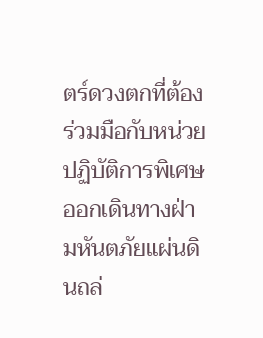ตร์ดวงตกที่ต้องร่วมมือกับหน่วยปฏิบัติการพิเศษ ออกเดินทางฝ่ามหันตภัยแผ่นดินถล่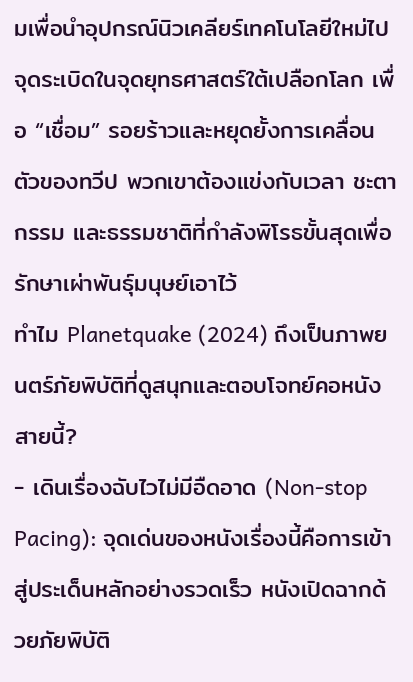มเพื่อนำอุปกรณ์นิวเคลียร์เทคโนโลยีใหม่ไปจุดระเบิดในจุดยุทธศาสตร์ใต้เปลือกโลก เพื่อ “เชื่อม” รอยร้าวและหยุดยั้งการเคลื่อนตัวของทวีป พวกเขาต้องแข่งกับเวลา ชะตากรรม และธรรมชาติที่กำลังพิโรธขั้นสุดเพื่อรักษาเผ่าพันธุ์มนุษย์เอาไว้
ทำไม Planetquake (2024) ถึงเป็นภาพยนตร์ภัยพิบัติที่ดูสนุกและตอบโจทย์คอหนังสายนี้?
- เดินเรื่องฉับไวไม่มีอืดอาด (Non-stop Pacing): จุดเด่นของหนังเรื่องนี้คือการเข้าสู่ประเด็นหลักอย่างรวดเร็ว หนังเปิดฉากด้วยภัยพิบัติ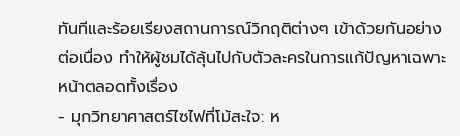ทันทีและร้อยเรียงสถานการณ์วิกฤติต่างๆ เข้าด้วยกันอย่างต่อเนื่อง ทำให้ผู้ชมได้ลุ้นไปกับตัวละครในการแก้ปัญหาเฉพาะหน้าตลอดทั้งเรื่อง
- มุกวิทยาศาสตร์ไซไฟที่โม้สะใจ: ห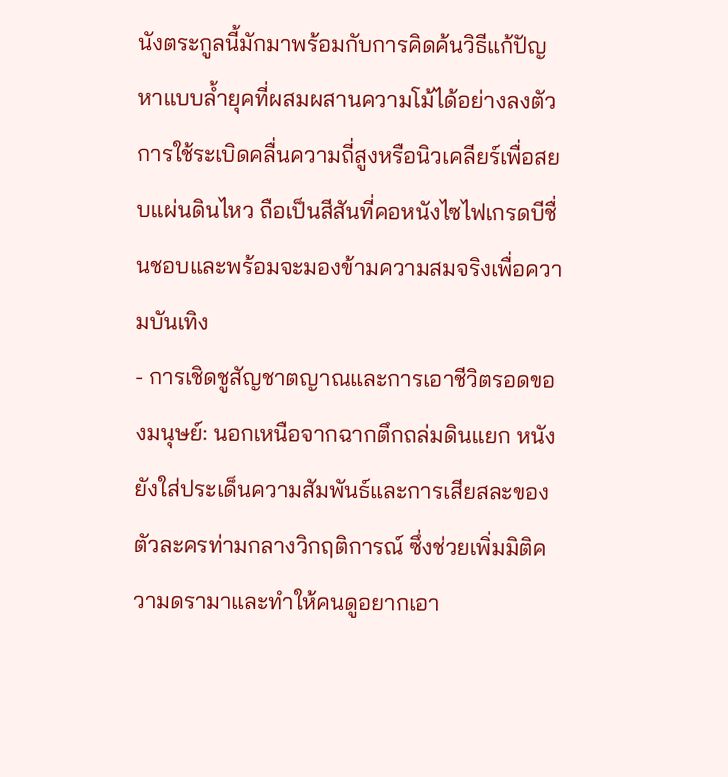นังตระกูลนี้มักมาพร้อมกับการคิดค้นวิธีแก้ปัญหาแบบล้ำยุคที่ผสมผสานความโม้ได้อย่างลงตัว การใช้ระเบิดคลื่นความถี่สูงหรือนิวเคลียร์เพื่อสยบแผ่นดินไหว ถือเป็นสีสันที่คอหนังไซไฟเกรดบีชื่นชอบและพร้อมจะมองข้ามความสมจริงเพื่อความบันเทิง
- การเชิดชูสัญชาตญาณและการเอาชีวิตรอดของมนุษย์: นอกเหนือจากฉากตึกถล่มดินแยก หนังยังใส่ประเด็นความสัมพันธ์และการเสียสละของตัวละครท่ามกลางวิกฤติการณ์ ซึ่งช่วยเพิ่มมิติความดรามาและทำให้คนดูอยากเอา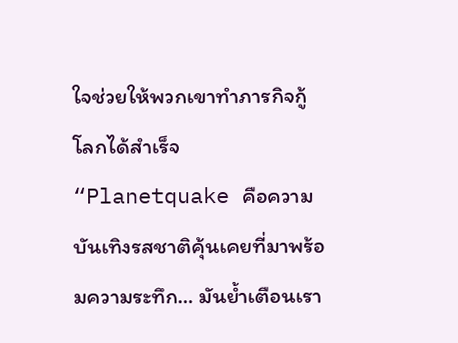ใจช่วยให้พวกเขาทำภารกิจกู้โลกได้สำเร็จ
“Planetquake คือความบันเทิงรสชาติคุ้นเคยที่มาพร้อมความระทึก… มันย้ำเตือนเรา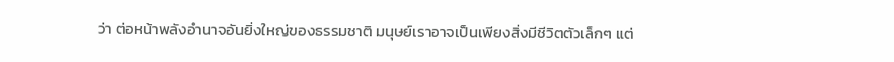ว่า ต่อหน้าพลังอำนาจอันยิ่งใหญ่ของธรรมชาติ มนุษย์เราอาจเป็นเพียงสิ่งมีชีวิตตัวเล็กๆ แต่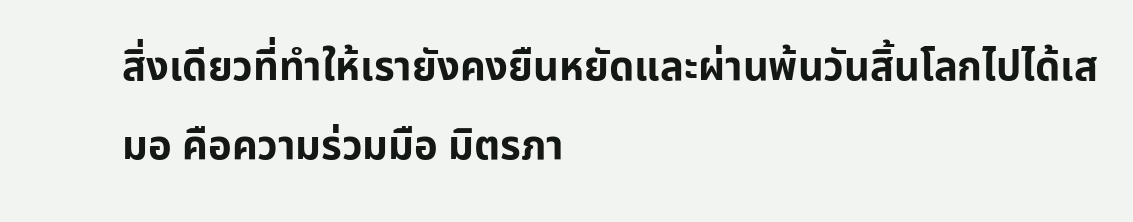สิ่งเดียวที่ทำให้เรายังคงยืนหยัดและผ่านพ้นวันสิ้นโลกไปได้เสมอ คือความร่วมมือ มิตรภา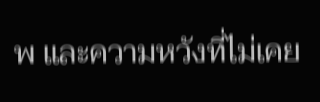พ และความหวังที่ไม่เคย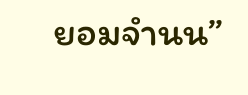ยอมจำนน”